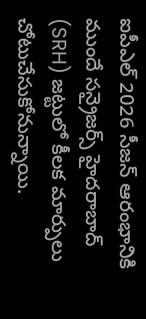ఐపీఎల్ 2026 సీజన్ ఆరంభానికి ముందే సన్రైజర్స్ హైదరాబాద్ (SRH) జట్టులో కీలక మార్పులు చోటుచేసుకోనున్నాయి.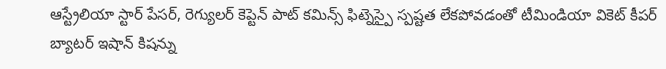ఆస్ట్రేలియా స్టార్ పేసర్, రెగ్యులర్ కెప్టెన్ పాట్ కమిన్స్ ఫిట్నెస్పై స్పష్టత లేకపోవడంతో టీమిండియా వికెట్ కీపర్ బ్యాటర్ ఇషాన్ కిషన్ను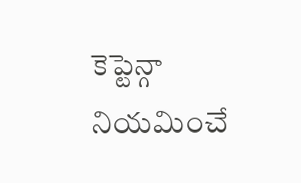కెప్టెన్గా నియమించే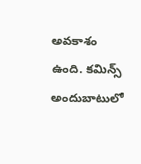అవకాశం ఉంది. కమిన్స్ అందుబాటులో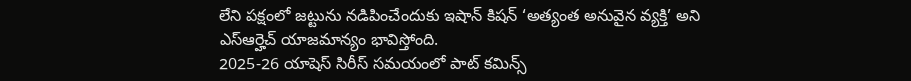లేని పక్షంలో జట్టును నడిపించేందుకు ఇషాన్ కిషన్ ‘అత్యంత అనువైన వ్యక్తి’ అని ఎస్ఆర్హెచ్ యాజమాన్యం భావిస్తోంది.
2025-26 యాషెస్ సిరీస్ సమయంలో పాట్ కమిన్స్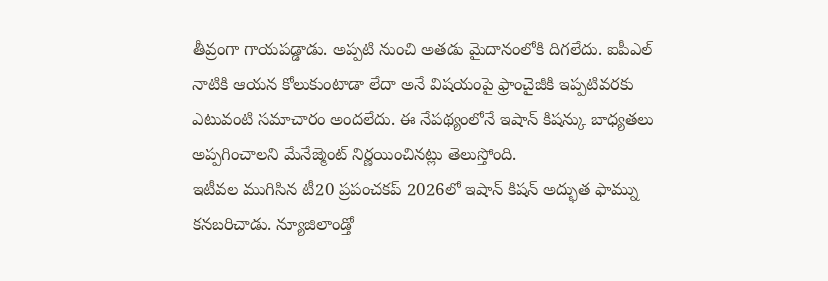తీవ్రంగా గాయపడ్డాడు. అప్పటి నుంచి అతడు మైదానంలోకి దిగలేదు. ఐపీఎల్ నాటికి ఆయన కోలుకుంటాడా లేదా అనే విషయంపై ఫ్రాంచైజీకి ఇప్పటివరకు ఎటువంటి సమాచారం అందలేదు. ఈ నేపథ్యంలోనే ఇషాన్ కిషన్కు బాధ్యతలు అప్పగించాలని మేనేజ్మెంట్ నిర్ణయించినట్లు తెలుస్తోంది.
ఇటీవల ముగిసిన టీ20 ప్రపంచకప్ 2026లో ఇషాన్ కిషన్ అద్భుత ఫామ్ను కనబరిచాడు. న్యూజిలాండ్తో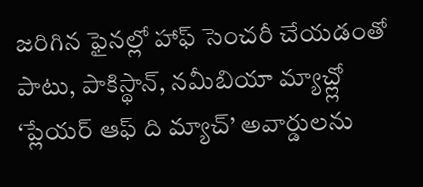జరిగిన ఫైనల్లో హాఫ్ సెంచరీ చేయడంతో పాటు, పాకిస్థాన్, నమీబియా మ్యాచ్ల్లో ‘ప్లేయర్ ఆఫ్ ది మ్యాచ్’ అవార్డులను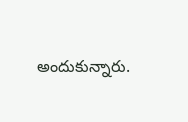అందుకున్నారు.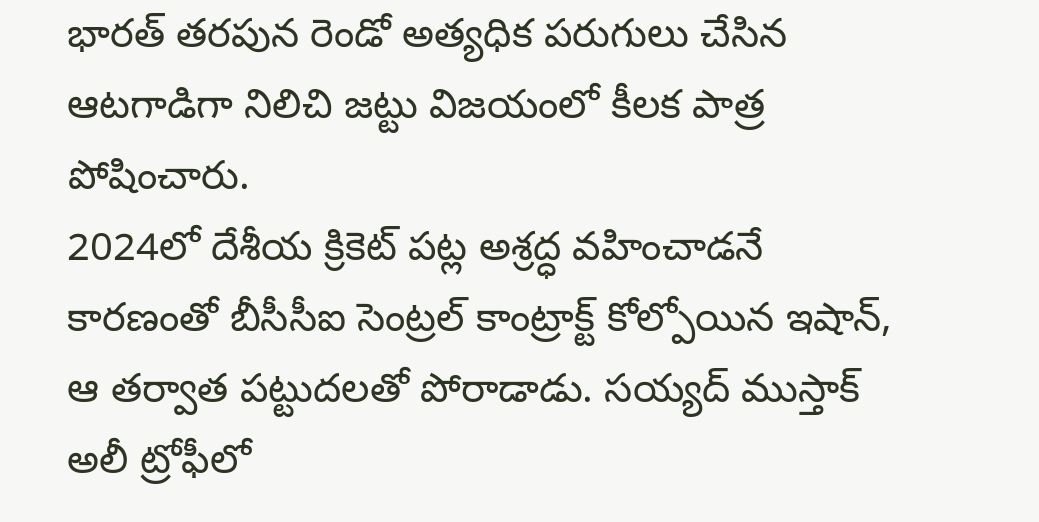భారత్ తరపున రెండో అత్యధిక పరుగులు చేసిన ఆటగాడిగా నిలిచి జట్టు విజయంలో కీలక పాత్ర పోషించారు.
2024లో దేశీయ క్రికెట్ పట్ల అశ్రద్ధ వహించాడనే కారణంతో బీసీసీఐ సెంట్రల్ కాంట్రాక్ట్ కోల్పోయిన ఇషాన్, ఆ తర్వాత పట్టుదలతో పోరాడాడు. సయ్యద్ ముస్తాక్ అలీ ట్రోఫీలో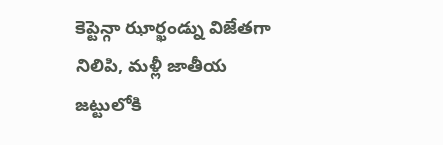కెప్టెన్గా ఝార్ఖండ్ను విజేతగా నిలిపి, మళ్లీ జాతీయ జట్టులోకి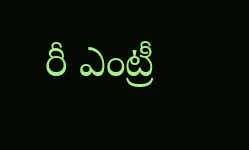రీ ఎంట్రీ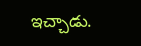ఇచ్చాడు.